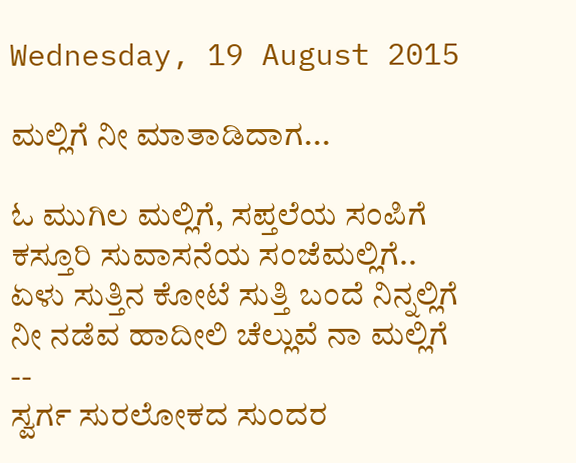Wednesday, 19 August 2015

ಮಲ್ಲಿಗೆ ನೀ ಮಾತಾಡಿದಾಗ...

ಓ ಮುಗಿಲ ಮಲ್ಲಿಗೆ, ಸಪ್ತಲೆಯ ಸಂಪಿಗೆ
ಕಸ್ತೂರಿ ಸುವಾಸನೆಯ ಸಂಜೆಮಲ್ಲಿಗೆ..
ಏಳು ಸುತ್ತಿನ ಕೋಟೆ ಸುತ್ತಿ ಬಂದೆ ನಿನ್ನಲ್ಲಿಗೆ
ನೀ ನಡೆವ ಹಾದೀಲಿ ಚೆಲ್ಲುವೆ ನಾ ಮಲ್ಲಿಗೆ
--
ಸ್ವರ್ಗ ಸುರಲೋಕದ ಸುಂದರ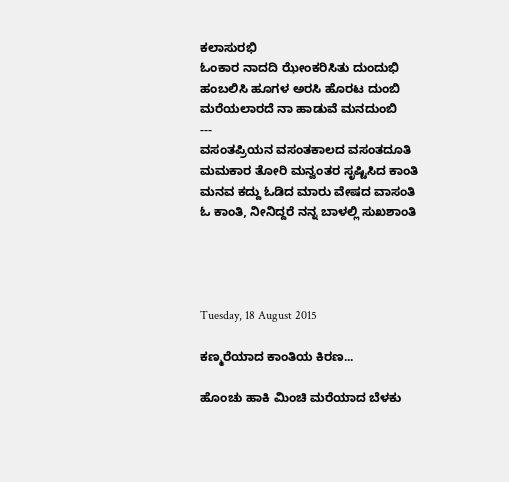ಕಲಾಸುರಭಿ
ಓಂಕಾರ ನಾದದಿ ಝೇಂಕರಿಸಿತು ದುಂದುಭಿ
ಹಂಬಲಿಸಿ ಹೂಗಳ ಅರಸಿ ಹೊರಟ ದುಂಬಿ
ಮರೆಯಲಾರದೆ ನಾ ಹಾಡುವೆ ಮನದುಂಬಿ
---
ವಸಂತಪ್ರಿಯನ ವಸಂತಕಾಲದ ವಸಂತದೂತಿ
ಮಮಕಾರ ತೋರಿ ಮನ್ವಂತರ ಸೃಷ್ಟಿಸಿದ ಕಾಂತಿ
ಮನವ ಕದ್ದು ಓಡಿದ ಮಾರು ವೇಷದ ವಾಸಂತಿ
ಓ ಕಾಂತಿ, ನೀನಿದ್ದರೆ ನನ್ನ ಬಾಳಲ್ಲಿ ಸುಖಶಾಂತಿ




Tuesday, 18 August 2015

ಕಣ್ಮರೆಯಾದ ಕಾಂತಿಯ ಕಿರಣ...

ಹೊಂಚು ಹಾಕಿ ಮಿಂಚಿ ಮರೆಯಾದ ಬೆಳಕು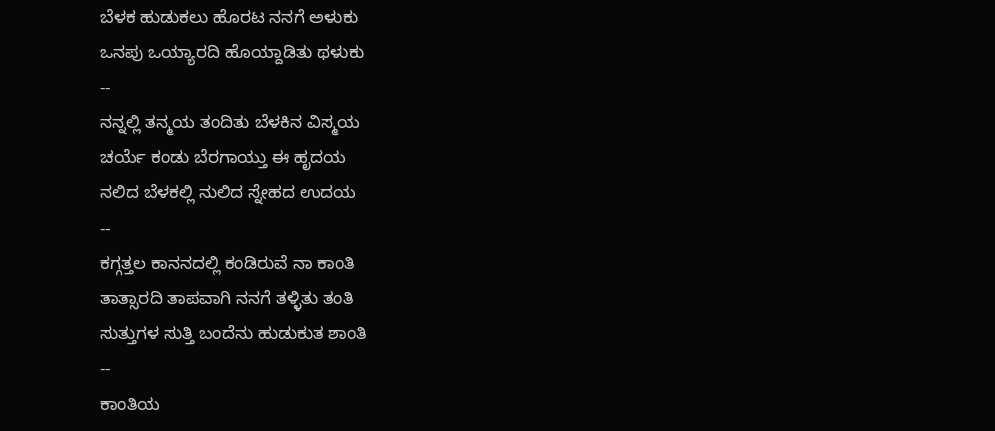ಬೆಳಕ ಹುಡುಕಲು ಹೊರಟ ನನಗೆ ಅಳುಕು
ಒನಪು ಒಯ್ಯಾರದಿ ಹೊಯ್ದಾಡಿತು ಥಳುಕು
--
ನನ್ನಲ್ಲಿ ತನ್ಮಯ ತಂದಿತು ಬೆಳಕಿನ ವಿಸ್ಮಯ
ಚರ್ಯೆ ಕಂಡು ಬೆರಗಾಯ್ತು ಈ ಹೃದಯ
ನಲಿದ ಬೆಳಕಲ್ಲಿ ನುಲಿದ ಸ್ನೇಹದ ಉದಯ
--
ಕಗ್ಗತ್ತಲ ಕಾನನದಲ್ಲಿ ಕಂಡಿರುವೆ ನಾ ಕಾಂತಿ
ತಾತ್ಸಾರದಿ ತಾಪವಾಗಿ ನನಗೆ ತಳ್ಳಿತು ತಂತಿ
ಸುತ್ತುಗಳ ಸುತ್ತಿ ಬಂದೆನು ಹುಡುಕುತ ಶಾಂತಿ
--
ಕಾಂತಿಯ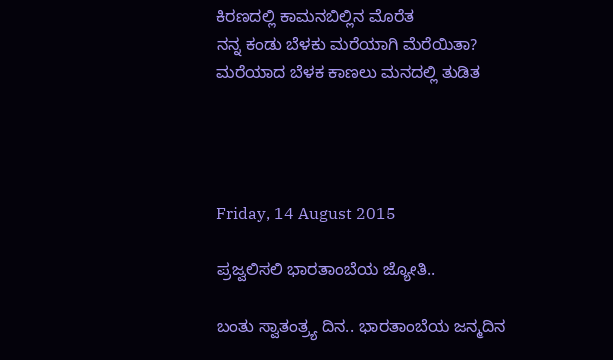ಕಿರಣದಲ್ಲಿ ಕಾಮನಬಿಲ್ಲಿನ ಮೊರೆತ
ನನ್ನ ಕಂಡು ಬೆಳಕು ಮರೆಯಾಗಿ ಮೆರೆಯಿತಾ?
ಮರೆಯಾದ ಬೆಳಕ ಕಾಣಲು ಮನದಲ್ಲಿ ತುಡಿತ




Friday, 14 August 2015

ಪ್ರಜ್ವಲಿಸಲಿ ಭಾರತಾಂಬೆಯ ಜ್ಯೋತಿ..

ಬಂತು ಸ್ವಾತಂತ್ರ್ಯ ದಿನ.. ಭಾರತಾಂಬೆಯ ಜನ್ಮದಿನ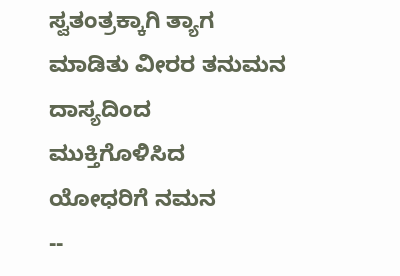ಸ್ವತಂತ್ರಕ್ಕಾಗಿ ತ್ಯಾಗ ಮಾಡಿತು ವೀರರ ತನುಮನ
ದಾಸ್ಯದಿಂದ ಮುಕ್ತಿಗೊಳಿಸಿದ ಯೋಧರಿಗೆ ನಮನ
--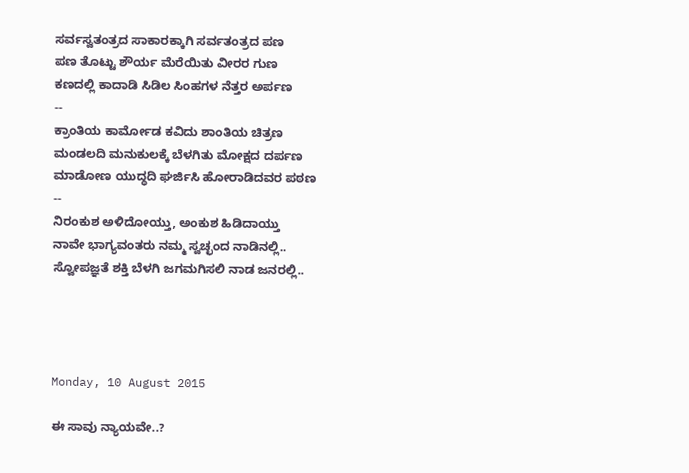ಸರ್ವಸ್ವತಂತ್ರದ ಸಾಕಾರಕ್ಕಾಗಿ ಸರ್ವತಂತ್ರದ ಪಣ
ಪಣ ತೊಟ್ಟು ಶೌರ್ಯ ಮೆರೆಯಿತು ವೀರರ ಗುಣ
ಕಣದಲ್ಲಿ ಕಾದಾಡಿ ಸಿಡಿಲ ಸಿಂಹಗಳ ನೆತ್ತರ ಅರ್ಪಣ
--
ಕ್ರಾಂತಿಯ ಕಾರ್ಮೋಡ ಕವಿದು ಶಾಂತಿಯ ಚಿತ್ರಣ
ಮಂಡಲದಿ ಮನುಕುಲಕ್ಕೆ ಬೆಳಗಿತು ಮೋಕ್ಷದ ದರ್ಪಣ
ಮಾಡೋಣ ಯುದ್ಧದಿ ಘರ್ಜಿಸಿ ಹೋರಾಡಿದವರ ಪಠಣ
--
ನಿರಂಕುಶ ಅಳಿದೋಯ್ತು, ಅಂಕುಶ ಹಿಡಿದಾಯ್ತು
ನಾವೇ ಭಾಗ್ಯವಂತರು ನಮ್ಮ ಸ್ವಚ್ಛಂದ ನಾಡಿನಲ್ಲಿ..
ಸ್ವೋಪಜ್ಞತೆ ಶಕ್ತಿ ಬೆಳಗಿ ಜಗಮಗಿಸಲಿ ನಾಡ ಜನರಲ್ಲಿ..




Monday, 10 August 2015

ಈ ಸಾವು ನ್ಯಾಯವೇ..?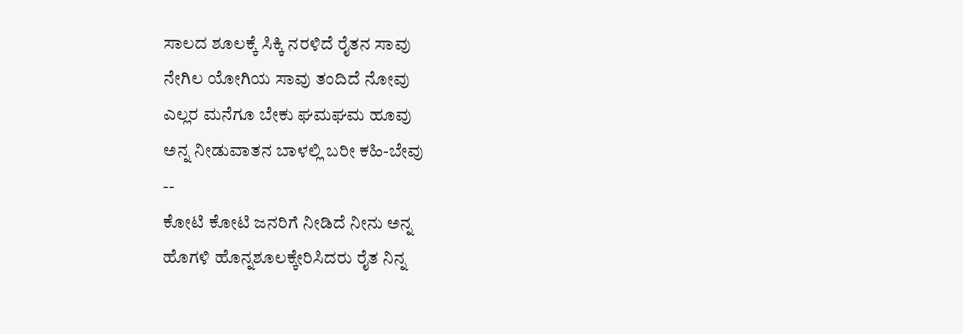ಸಾಲದ ಶೂಲಕ್ಕೆ ಸಿಕ್ಕಿ ನರಳಿದೆ ರೈತನ ಸಾವು
ನೇಗಿಲ ಯೋಗಿಯ ಸಾವು ತಂದಿದೆ ನೋವು
ಎಲ್ಲರ ಮನೆಗೂ ಬೇಕು ಘಮಘಮ ಹೂವು
ಅನ್ನ ನೀಡುವಾತನ ಬಾಳಲ್ಲಿ ಬರೀ ಕಹಿ-ಬೇವು
--
ಕೋಟಿ ಕೋಟಿ ಜನರಿಗೆ ನೀಡಿದೆ ನೀನು ಅನ್ನ
ಹೊಗಳಿ ಹೊನ್ನಶೂಲಕ್ಕೇರಿಸಿದರು ರೈತ ನಿನ್ನ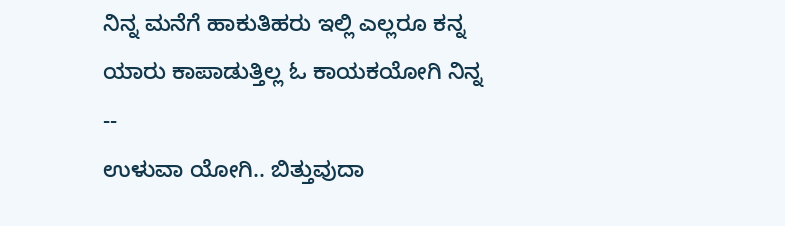ನಿನ್ನ ಮನೆಗೆ ಹಾಕುತಿಹರು ಇಲ್ಲಿ ಎಲ್ಲರೂ ಕನ್ನ
ಯಾರು ಕಾಪಾಡುತ್ತಿಲ್ಲ ಓ ಕಾಯಕಯೋಗಿ ನಿನ್ನ
--
ಉಳುವಾ ಯೋಗಿ.. ಬಿತ್ತುವುದಾ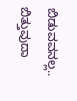ಬಿಡುವವನಲ್ಲ..
ಬಿತ್ತುವುದಾ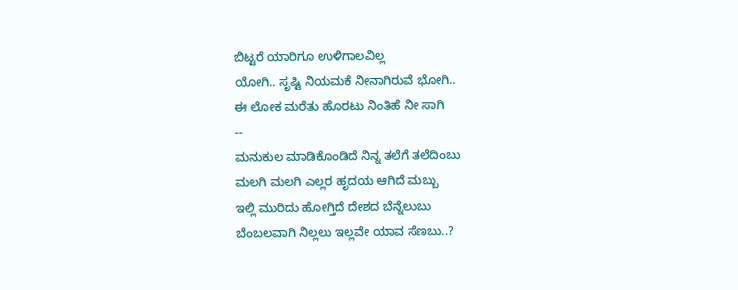ಬಿಟ್ಟರೆ ಯಾರಿಗೂ ಉಳಿಗಾಲವಿಲ್ಲ
ಯೋಗಿ.. ಸೃಷ್ಟಿ ನಿಯಮಕೆ ನೀನಾಗಿರುವೆ ಭೋಗಿ..
ಈ ಲೋಕ ಮರೆತು ಹೊರಟು ನಿಂತಿಹೆ ನೀ ಸಾಗಿ
--
ಮನುಕುಲ ಮಾಡಿಕೊಂಡಿದೆ ನಿನ್ನ ತಲೆಗೆ ತಲೆದಿಂಬು
ಮಲಗಿ ಮಲಗಿ ಎಲ್ಲರ ಹೃದಯ ಆಗಿದೆ ಮಬ್ಬು
ಇಲ್ಲಿ ಮುರಿದು ಹೋಗ್ತಿದೆ ದೇಶದ ಬೆನ್ನೆಲುಬು
ಬೆಂಬಲವಾಗಿ ನಿಲ್ಲಲು ಇಲ್ಲವೇ ಯಾವ ಸೆಣಬು..?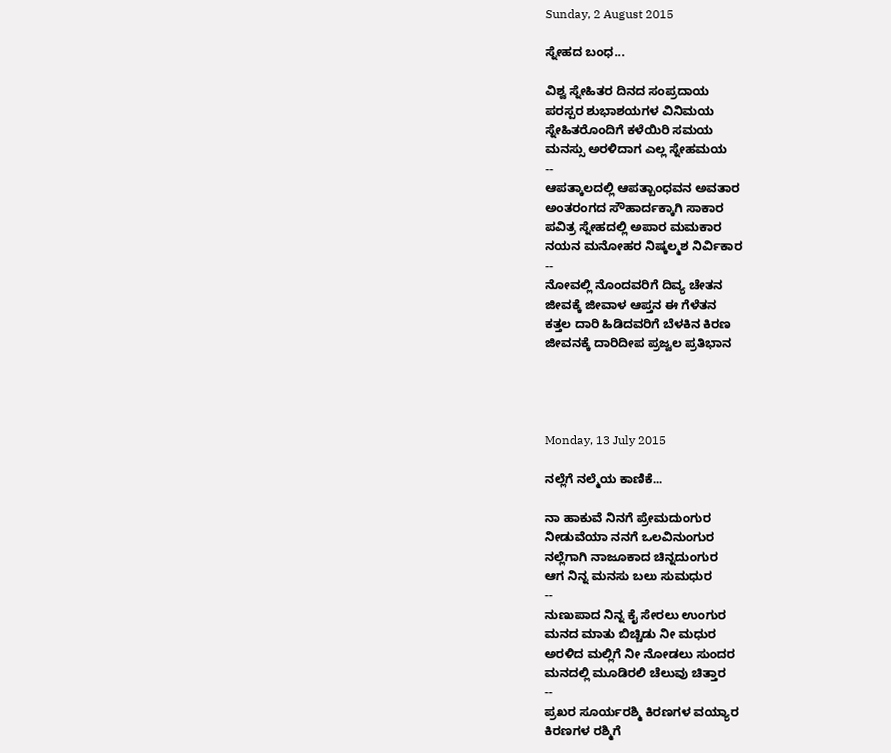Sunday, 2 August 2015

ಸ್ನೇಹದ ಬಂಧ...

ವಿಶ್ವ ಸ್ನೇಹಿತರ ದಿನದ ಸಂಪ್ರದಾಯ
ಪರಸ್ಪರ ಶುಭಾಶಯಗಳ ವಿನಿಮಯ
ಸ್ನೇಹಿತರೊಂದಿಗೆ ಕಳೆಯಿರಿ ಸಮಯ
ಮನಸ್ಸು ಅರಳಿದಾಗ ಎಲ್ಲ ಸ್ನೇಹಮಯ
--
ಆಪತ್ಕಾಲದಲ್ಲಿ ಆಪತ್ಬಾಂಧವನ ಅವತಾರ
ಅಂತರಂಗದ ಸೌಹಾರ್ದಕ್ಕಾಗಿ ಸಾಕಾರ
ಪವಿತ್ರ ಸ್ನೇಹದಲ್ಲಿ ಅಪಾರ ಮಮಕಾರ
ನಯನ ಮನೋಹರ ನಿಷ್ಕಲ್ಮಶ ನಿರ್ವಿಕಾರ
--
ನೋವಲ್ಲಿ ನೊಂದವರಿಗೆ ದಿವ್ಯ ಚೇತನ
ಜೀವಕ್ಕೆ ಜೀವಾಳ ಆಪ್ತನ ಈ ಗೆಳೆತನ
ಕತ್ತಲ ದಾರಿ ಹಿಡಿದವರಿಗೆ ಬೆಳಕಿನ ಕಿರಣ
ಜೀವನಕ್ಕೆ ದಾರಿದೀಪ ಪ್ರಜ್ವಲ ಪ್ರತಿಭಾನ




Monday, 13 July 2015

ನಲ್ಲೆಗೆ ನಲ್ಮೆಯ ಕಾಣಿಕೆ...

ನಾ ಹಾಕುವೆ ನಿನಗೆ ಪ್ರೇಮದುಂಗುರ
ನೀಡುವೆಯಾ ನನಗೆ ಒಲವಿನುಂಗುರ
ನಲ್ಲೆಗಾಗಿ ನಾಜೂಕಾದ ಚಿನ್ನದುಂಗುರ
ಆಗ ನಿನ್ನ ಮನಸು ಬಲು ಸುಮಧುರ
--
ನುಣುಪಾದ ನಿನ್ನ ಕೈ ಸೇರಲು ಉಂಗುರ
ಮನದ ಮಾತು ಬಿಚ್ಚಿಡು ನೀ ಮಧುರ
ಅರಳಿದ ಮಲ್ಲಿಗೆ ನೀ ನೋಡಲು ಸುಂದರ
ಮನದಲ್ಲಿ ಮೂಡಿರಲಿ ಚೆಲುವು ಚಿತ್ತಾರ
--
ಪ್ರಖರ ಸೂರ್ಯರಶ್ಮಿ ಕಿರಣಗಳ ವಯ್ಯಾರ
ಕಿರಣಗಳ ರಶ್ಮಿಗೆ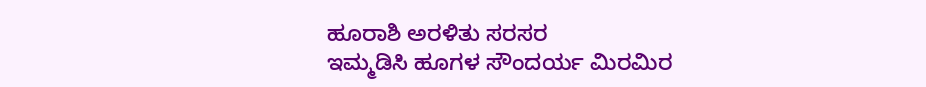ಹೂರಾಶಿ ಅರಳಿತು ಸರಸರ
ಇಮ್ಮಡಿಸಿ ಹೂಗಳ ಸೌಂದರ್ಯ ಮಿರಮಿರ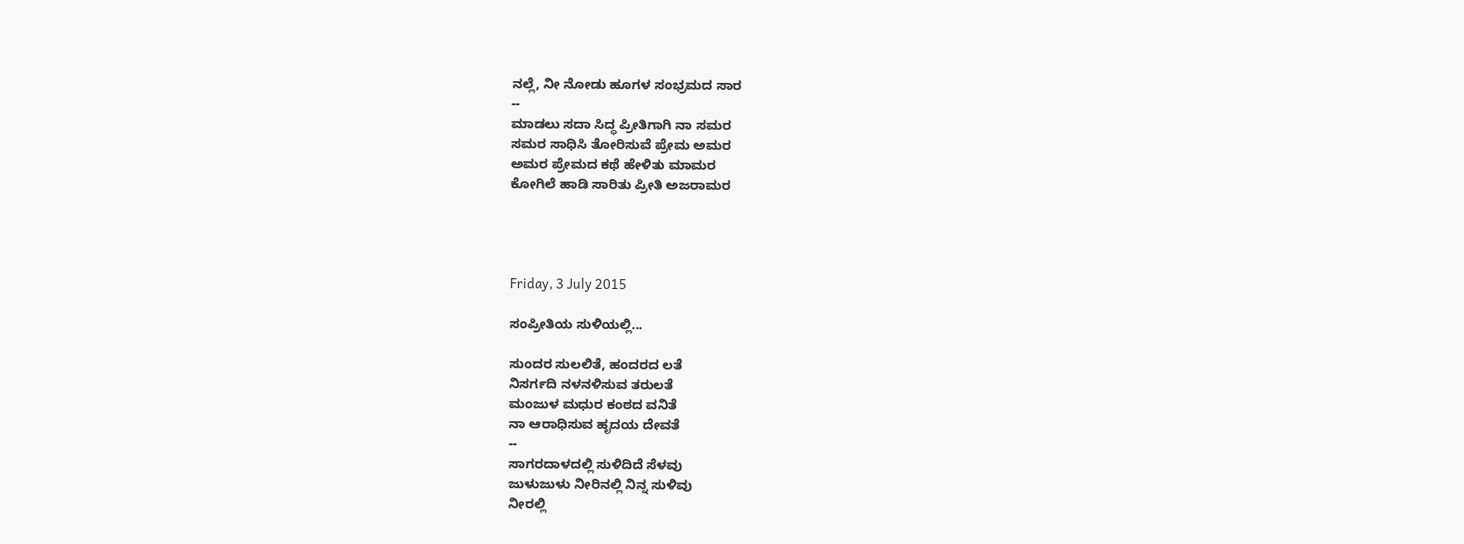ನಲ್ಲೆ, ನೀ ನೋಡು ಹೂಗಳ ಸಂಭ್ರಮದ ಸಾರ
--
ಮಾಡಲು ಸದಾ ಸಿದ್ಧ ಪ್ರೀತಿಗಾಗಿ ನಾ ಸಮರ
ಸಮರ ಸಾಧಿಸಿ ತೋರಿಸುವೆ ಪ್ರೇಮ ಅಮರ
ಅಮರ ಪ್ರೇಮದ ಕಥೆ ಹೇಳಿತು ಮಾಮರ
ಕೋಗಿಲೆ ಹಾಡಿ ಸಾರಿತು ಪ್ರೀತಿ ಅಜರಾಮರ




Friday, 3 July 2015

ಸಂಪ್ರೀತಿಯ ಸುಳಿಯಲ್ಲಿ...

ಸುಂದರ ಸುಲಲಿತೆ, ಹಂದರದ ಲತೆ
ನಿಸರ್ಗದಿ ನಳನಳಿಸುವ ತರುಲತೆ
ಮಂಜುಳ ಮಧುರ ಕಂಠದ ವನಿತೆ
ನಾ ಆರಾಧಿಸುವ ಹೃದಯ ದೇವತೆ
--
ಸಾಗರದಾಳದಲ್ಲಿ ಸುಳಿದಿದೆ ಸೆಳವು
ಜುಳುಜುಳು ನೀರಿನಲ್ಲಿ ನಿನ್ನ ಸುಳಿವು
ನೀರಲ್ಲಿ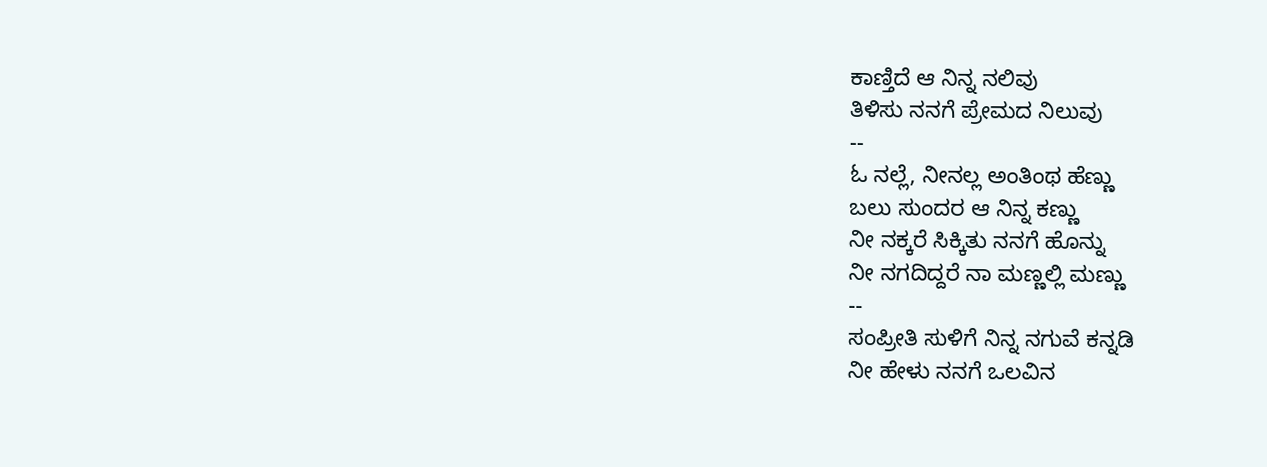ಕಾಣ್ತಿದೆ ಆ ನಿನ್ನ ನಲಿವು
ತಿಳಿಸು ನನಗೆ ಪ್ರೇಮದ ನಿಲುವು
--
ಓ ನಲ್ಲೆ, ನೀನಲ್ಲ ಅಂತಿಂಥ ಹೆಣ್ಣು
ಬಲು ಸುಂದರ ಆ ನಿನ್ನ ಕಣ್ಣು
ನೀ ನಕ್ಕರೆ ಸಿಕ್ಕಿತು ನನಗೆ ಹೊನ್ನು
ನೀ ನಗದಿದ್ದರೆ ನಾ ಮಣ್ಣಲ್ಲಿ ಮಣ್ಣು
--
ಸಂಪ್ರೀತಿ ಸುಳಿಗೆ ನಿನ್ನ ನಗುವೆ ಕನ್ನಡಿ
ನೀ ಹೇಳು ನನಗೆ ಒಲವಿನ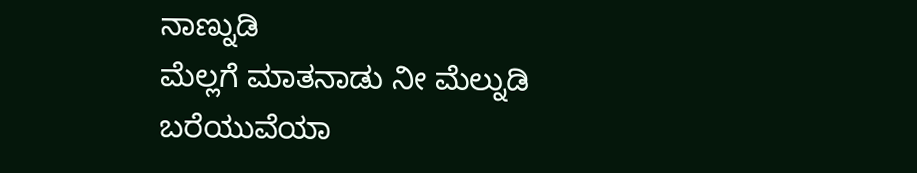ನಾಣ್ನುಡಿ
ಮೆಲ್ಲಗೆ ಮಾತನಾಡು ನೀ ಮೆಲ್ನುಡಿ
ಬರೆಯುವೆಯಾ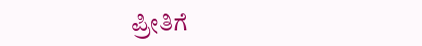ಪ್ರೀತಿಗೆ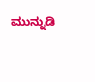ಮುನ್ನುಡಿ